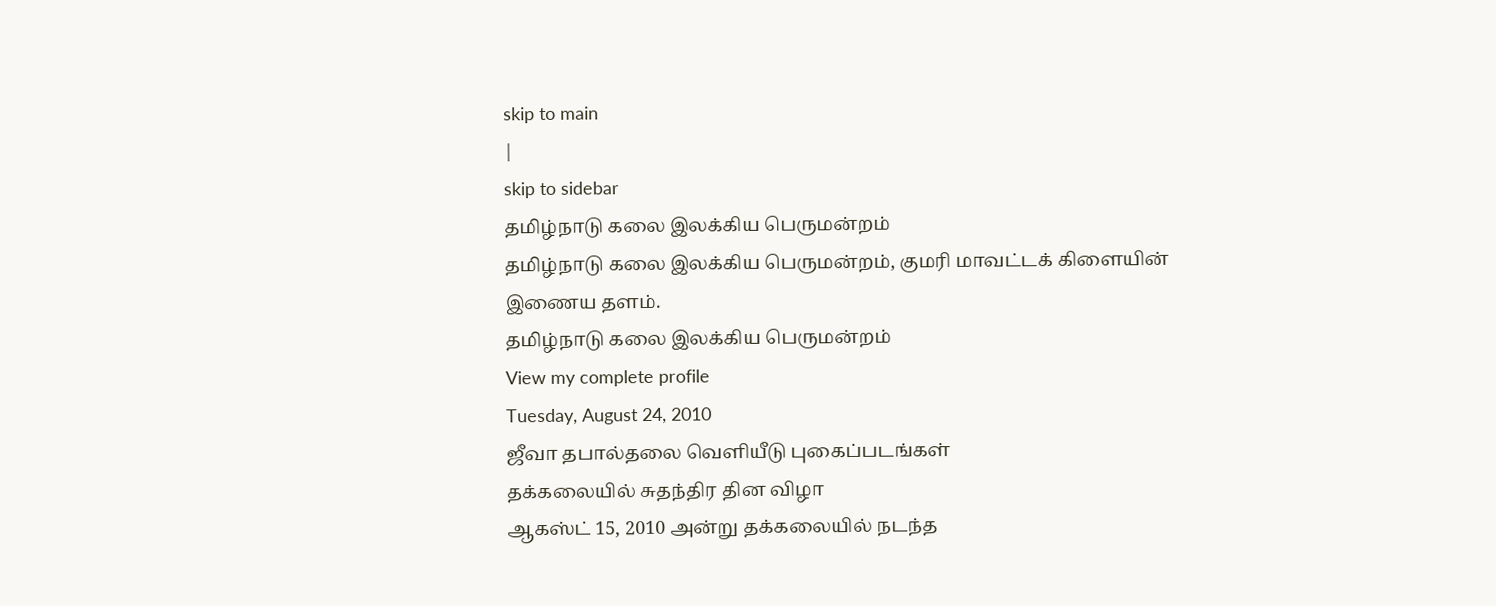skip to main
|
skip to sidebar
தமிழ்நாடு கலை இலக்கிய பெருமன்றம்
தமிழ்நாடு கலை இலக்கிய பெருமன்றம், குமரி மாவட்டக் கிளையின் இணைய தளம்.
தமிழ்நாடு கலை இலக்கிய பெருமன்றம்
View my complete profile
Tuesday, August 24, 2010
ஜீவா தபால்தலை வெளியீடு புகைப்படங்கள்
தக்கலையில் சுதந்திர தின விழா
ஆகஸ்ட் 15, 2010 அன்று தக்கலையில் நடந்த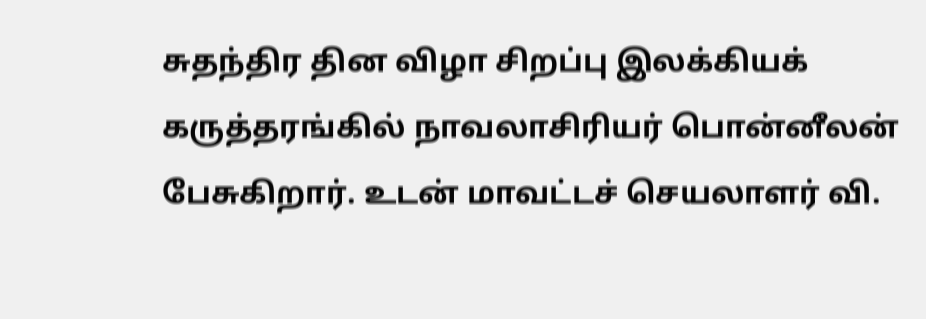சுதந்திர தின விழா சிறப்பு இலக்கியக் கருத்தரங்கில் நாவலாசிரியர் பொன்னீலன் பேசுகிறார். உடன் மாவட்டச் செயலாளர் வி.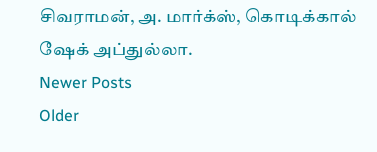சிவராமன், அ. மார்க்ஸ், கொடிக்கால் ஷேக் அப்துல்லா.
Newer Posts
Older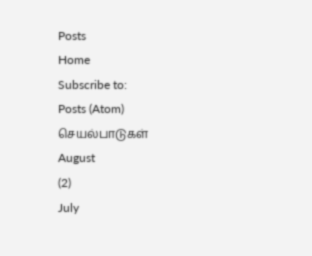Posts
Home
Subscribe to:
Posts (Atom)
செயல்பாடுகள்
August
(2)
July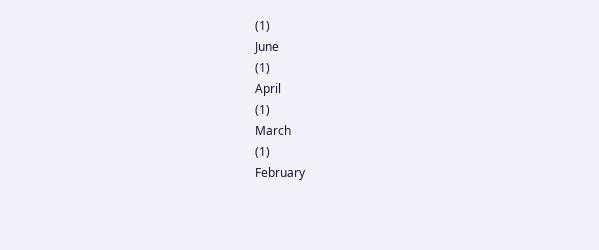(1)
June
(1)
April
(1)
March
(1)
February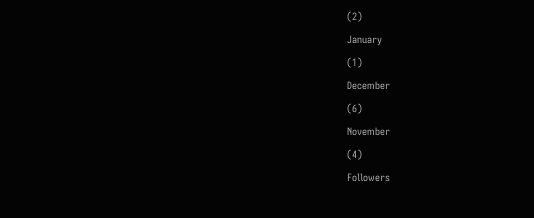(2)
January
(1)
December
(6)
November
(4)
Followers